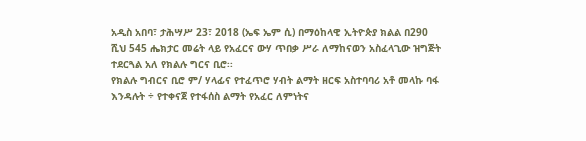አዲስ አበባ፣ ታሕሣሥ 23፣ 2018 (ኤፍ ኤም ሲ) በማዕከላዊ ኢትዮጵያ ክልል በ290 ሺህ 545 ሔክታር መሬት ላይ የአፈርና ውሃ ጥበቃ ሥራ ለማከናወን አስፈላጊው ዝግጅት ተደርጓል አለ የክልሉ ግርና ቢሮ፡፡
የክልሉ ግብርና ቢሮ ም/ ሃላፊና የተፈጥሮ ሃብት ልማት ዘርፍ አስተባባሪ አቶ መላኩ ባፋ እንዳሉት ÷ የተቀናጀ የተፋሰስ ልማት የአፈር ለምነትና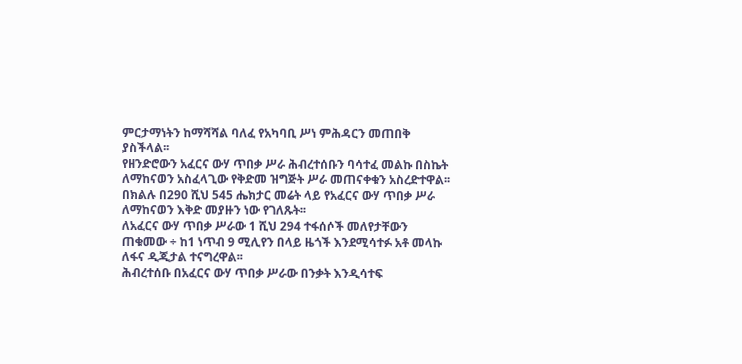ምርታማነትን ከማሻሻል ባለፈ የአካባቢ ሥነ ምሕዳርን መጠበቅ ያስችላል፡፡
የዘንድሮውን አፈርና ውሃ ጥበቃ ሥራ ሕብረተሰቡን ባሳተፈ መልኩ በስኬት ለማከናወን አስፈላጊው የቅድመ ዝግጅት ሥራ መጠናቀቁን አስረድተዋል፡፡
በክልሉ በ290 ሺህ 545 ሔክታር መሬት ላይ የአፈርና ውሃ ጥበቃ ሥራ ለማከናወን እቅድ መያዙን ነው የገለጹት፡፡
ለአፈርና ውሃ ጥበቃ ሥራው 1 ሺህ 294 ተፋሰሶች መለየታቸውን ጠቁመው ÷ ከ1 ነጥብ 9 ሚሊየን በላይ ዜጎች እንደሚሳተፉ አቶ መላኩ ለፋና ዲጂታል ተናግረዋል፡፡
ሕብረተሰቡ በአፈርና ውሃ ጥበቃ ሥራው በንቃት እንዲሳተፍ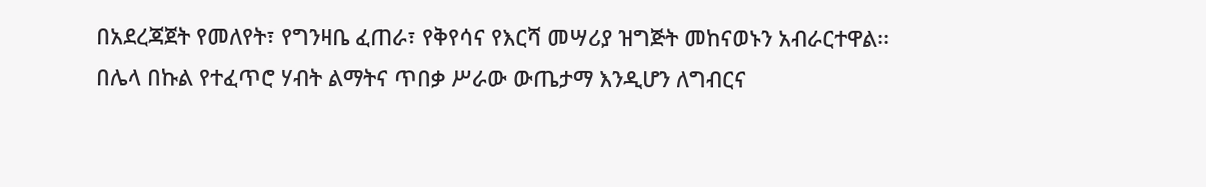በአደረጃጀት የመለየት፣ የግንዛቤ ፈጠራ፣ የቅየሳና የእርሻ መሣሪያ ዝግጅት መከናወኑን አብራርተዋል፡፡
በሌላ በኩል የተፈጥሮ ሃብት ልማትና ጥበቃ ሥራው ውጤታማ እንዲሆን ለግብርና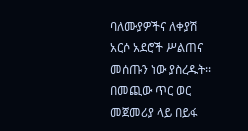ባለሙያዎችና ለቀያሽ አርሶ አደሮች ሥልጠና መሰጡን ነው ያስረዱት፡፡
በመጪው ጥር ወር መጀመሪያ ላይ በይፋ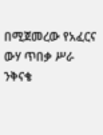በሚጀመረው የአፈርና ውሃ ጥበቃ ሥራ ንቅናቄ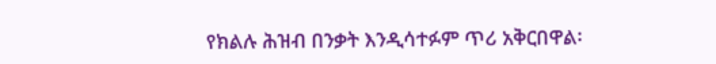የክልሉ ሕዝብ በንቃት እንዲሳተፉም ጥሪ አቅርበዋል፡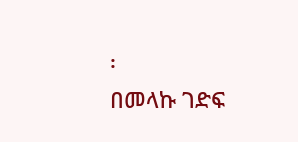፡
በመላኩ ገድፍ